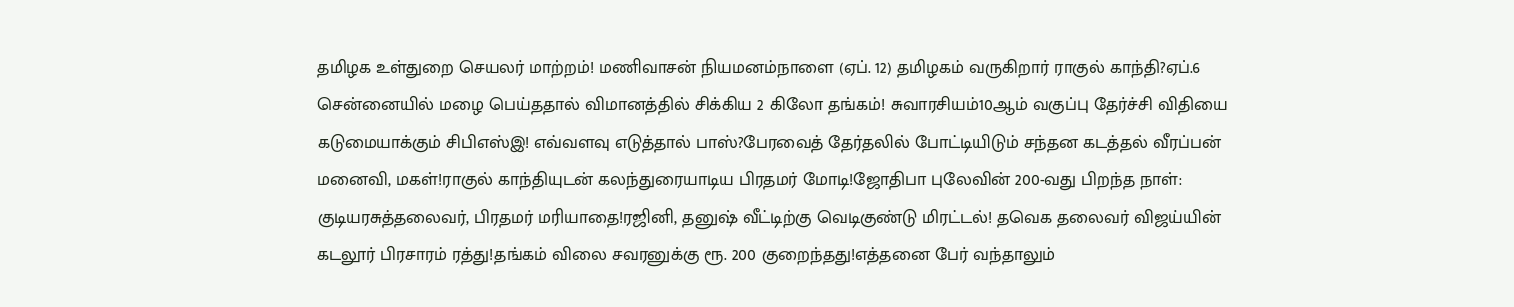தமிழக உள்துறை செயலர் மாற்றம்! மணிவாசன் நியமனம்நாளை (ஏப். 12) தமிழகம் வருகிறார் ராகுல் காந்தி?ஏப்.6 சென்னையில் மழை பெய்ததால் விமானத்தில் சிக்கிய 2 கிலோ தங்கம்! சுவாரசியம்10ஆம் வகுப்பு தேர்ச்சி விதியை கடுமையாக்கும் சிபிஎஸ்இ! எவ்வளவு எடுத்தால் பாஸ்?பேரவைத் தேர்தலில் போட்டியிடும் சந்தன கடத்தல் வீரப்பன் மனைவி, மகள்!ராகுல் காந்தியுடன் கலந்துரையாடிய பிரதமர் மோடி!ஜோதிபா புலேவின் 200-வது பிறந்த நாள்: குடியரசுத்தலைவர், பிரதமர் மரியாதை!ரஜினி, தனுஷ் வீட்டிற்கு வெடிகுண்டு மிரட்டல்! தவெக தலைவர் விஜய்யின் கடலூர் பிரசாரம் ரத்து!தங்கம் விலை சவரனுக்கு ரூ. 200 குறைந்தது!எத்தனை பேர் வந்தாலும்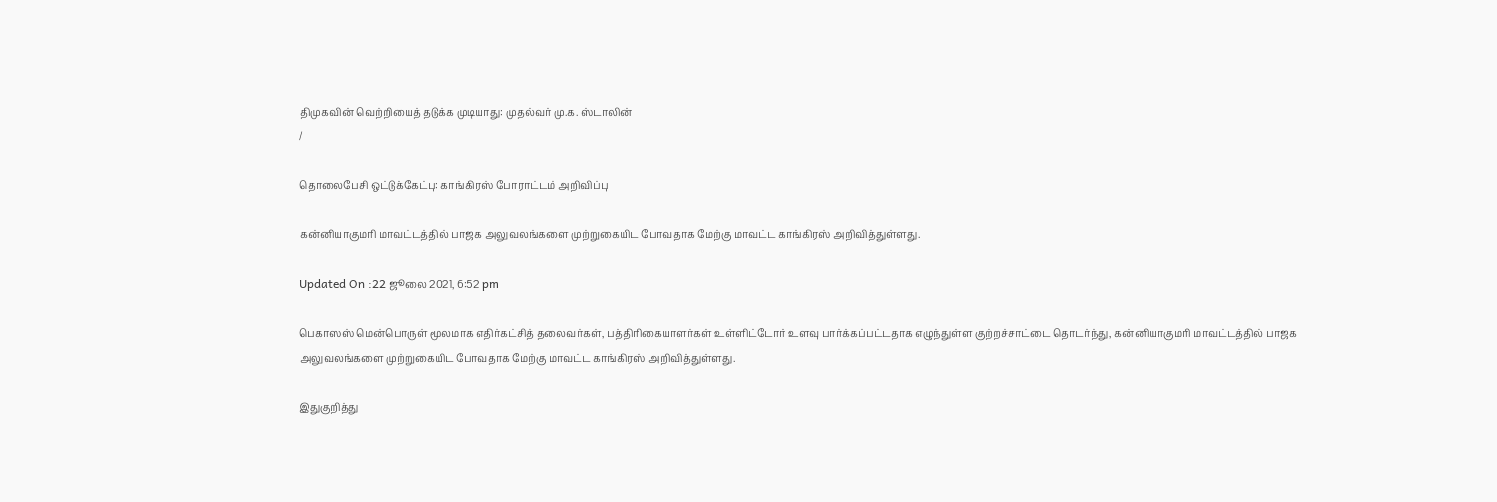திமுகவின் வெற்றியைத் தடுக்க முடியாது: முதல்வர் மு.க. ஸ்டாலின்
/

தொலைபேசி ஒட்டுக்கேட்பு: காங்கிரஸ் போராட்டம் அறிவிப்பு

கன்னியாகுமரி மாவட்டத்தில் பாஜக அலுவலங்களை முற்றுகையிட போவதாக மேற்கு மாவட்ட காங்கிரஸ் அறிவித்துள்ளது.

Updated On :22 ஜூலை 2021, 6:52 pm

பெகாஸஸ் மென்பொருள் மூலமாக எதிர்கட்சித் தலைவர்கள், பத்திரிகையாளர்கள் உள்ளிட்டோர் உளவு பார்க்கப்பட்டதாக எழுந்துள்ள குற்றச்சாட்டை தொடர்ந்து, கன்னியாகுமரி மாவட்டத்தில் பாஜக அலுவலங்களை முற்றுகையிட போவதாக மேற்கு மாவட்ட காங்கிரஸ் அறிவித்துள்ளது.

இதுகுறித்து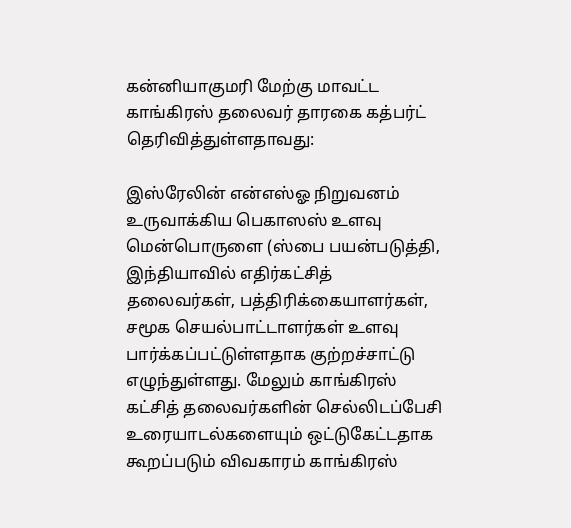கன்னியாகுமரி மேற்கு மாவட்ட காங்கிரஸ் தலைவர் தாரகை கத்பர்ட் தெரிவித்துள்ளதாவது:

இஸ்ரேலின் என்எஸ்ஓ நிறுவனம் உருவாக்கிய பெகாஸஸ் உளவு மென்பொருளை (ஸ்பை பயன்படுத்தி, இந்தியாவில் எதிர்கட்சித் தலைவர்கள், பத்திரிக்கையாளர்கள், சமூக செயல்பாட்டாளர்கள் உளவு பார்க்கப்பட்டுள்ளதாக குற்றச்சாட்டு எழுந்துள்ளது. மேலும் காங்கிரஸ் கட்சித் தலைவர்களின் செல்லிடப்பேசி உரையாடல்களையும் ஒட்டுகேட்டதாக கூறப்படும் விவகாரம் காங்கிரஸ்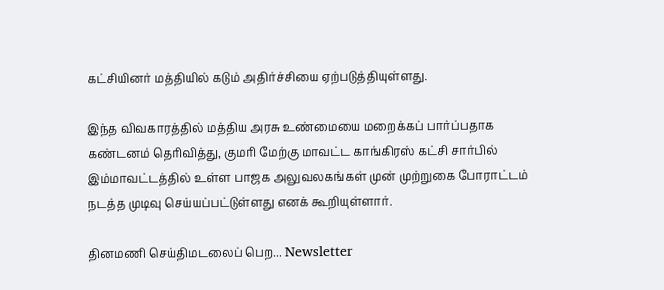கட்சியினர் மத்தியில் கடும் அதிர்ச்சியை ஏற்படுத்தியுள்ளது.

இந்த விவகாரத்தில் மத்திய அரசு உண்மையை மறைக்கப் பார்ப்பதாக கண்டனம் தெரிவித்து, குமரி மேற்கு மாவட்ட காங்கிரஸ் கட்சி சார்பில் இம்மாவட்டத்தில் உள்ள பாஜக அலுவலகங்கள் முன் முற்றுகை போராட்டம் நடத்த முடிவு செய்யப்பட்டுள்ளது எனக் கூறியுள்ளார்.

தினமணி செய்திமடலைப் பெற... Newsletter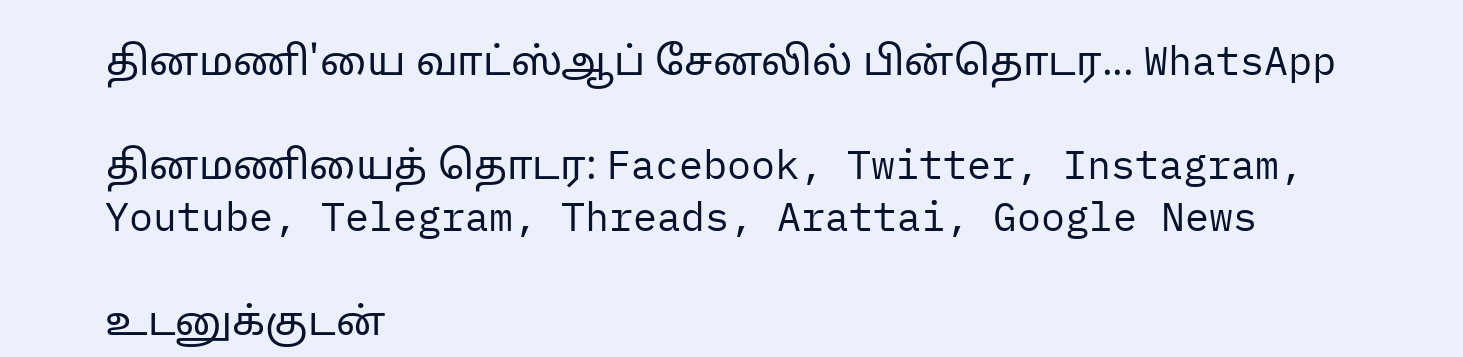தினமணி'யை வாட்ஸ்ஆப் சேனலில் பின்தொடர... WhatsApp

தினமணியைத் தொடர: Facebook, Twitter, Instagram, Youtube, Telegram, Threads, Arattai, Google News

உடனுக்குடன்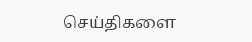செய்திகளை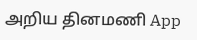அறிய தினமணி App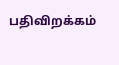பதிவிறக்கம்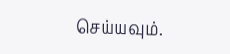செய்யவும்.